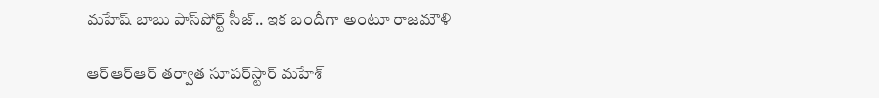మహేష్ బాబు పాస్‌పోర్ట్ సీజ్.. ఇక బందీగా అంటూ రాజమౌళి

ఆర్ఆర్ఆర్ తర్వాత సూపర్‌స్టార్ మహేశ్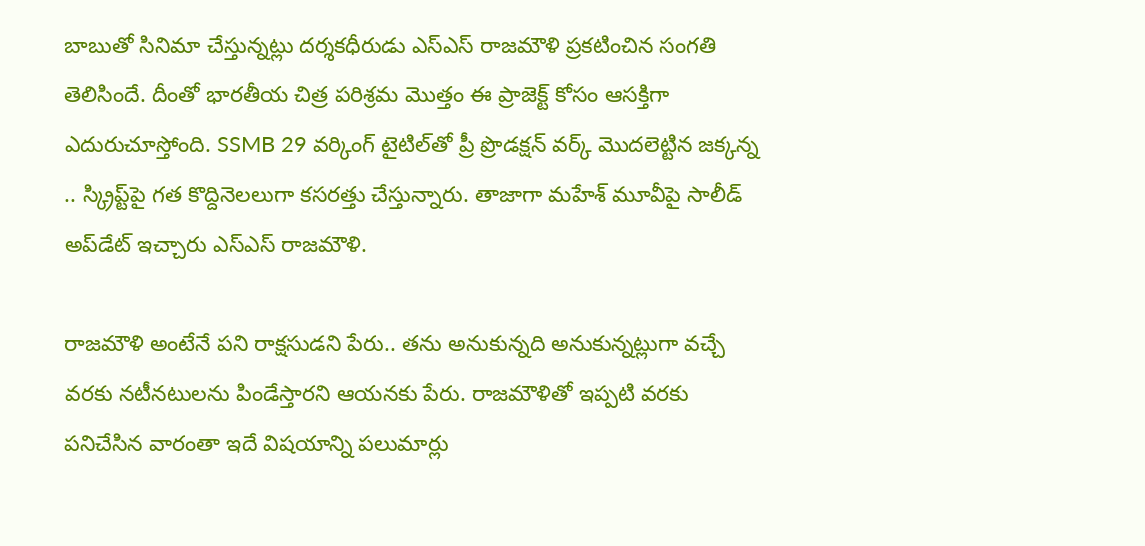బాబుతో సినిమా చేస్తున్నట్లు దర్శకధీరుడు ఎస్ఎస్ రాజమౌళి ప్రకటించిన సంగతి తెలిసిందే. దీంతో భారతీయ చిత్ర పరిశ్రమ మొత్తం ఈ ప్రాజెక్ట్ కోసం ఆసక్తిగా ఎదురుచూస్తోంది. SSMB 29 వర్కింగ్ టైటిల్‌తో ప్రీ ప్రొడక్షన్ వర్క్ మొదలెట్టిన జక్కన్న .. స్క్రిప్ట్‌పై గత కొద్దినెలలుగా కసరత్తు చేస్తున్నారు. తాజాగా మహేశ్ మూవీపై సాలీడ్ అప్‌డేట్ ఇచ్చారు ఎస్ఎస్ రాజమౌళి.

రాజమౌళి అంటేనే పని రాక్షసుడని పేరు.. తను అనుకున్నది అనుకున్నట్లుగా వచ్చే వరకు నటీనటులను పిండేస్తారని ఆయనకు పేరు. రాజమౌళితో ఇప్పటి వరకు పనిచేసిన వారంతా ఇదే విషయాన్ని పలుమార్లు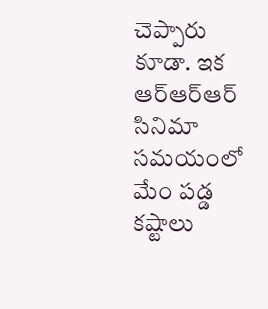చెప్పారు కూడా. ఇక ఆర్ఆర్ఆర్ సినిమా సమయంలో మేం పడ్డ కష్టాలు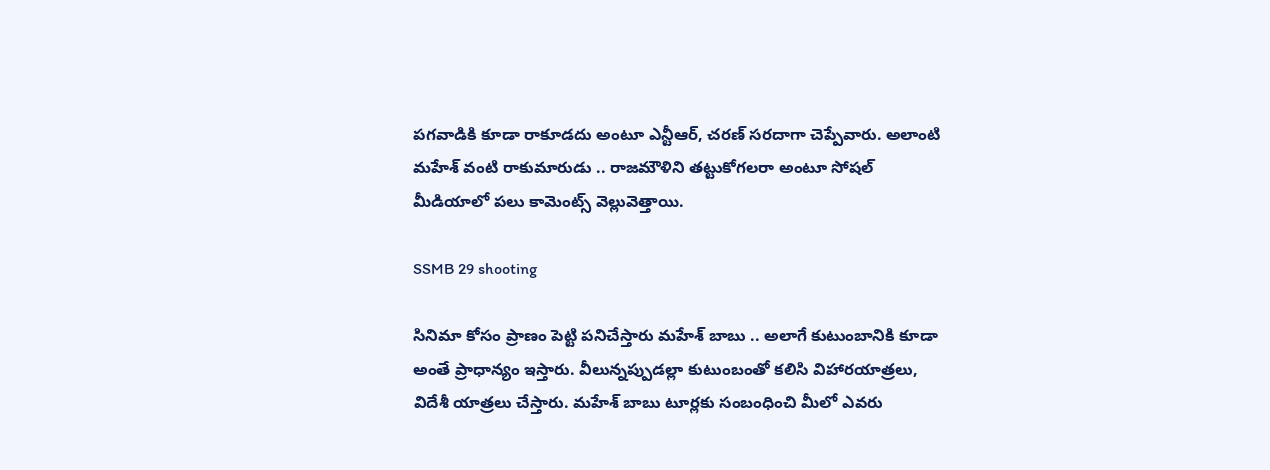పగవాడికి కూడా రాకూడదు అంటూ ఎన్టీఆర్, చరణ్ సరదాగా చెప్పేవారు. అలాంటి మహేశ్ వంటి రాకుమారుడు .. రాజమౌళిని తట్టుకోగలరా అంటూ సోషల్ మీడియాలో పలు కామెంట్స్ వెల్లువెత్తాయి.

SSMB 29 shooting

సినిమా కోసం ప్రాణం పెట్టి పనిచేస్తారు మహేశ్ బాబు .. అలాగే కుటుంబానికి కూడా అంతే ప్రాధాన్యం ఇస్తారు. వీలున్నప్పుడల్లా కుటుంబంతో కలిసి విహారయాత్రలు, విదేశీ యాత్రలు చేస్తారు. మహేశ్ బాబు టూర్లకు సంబంధించి మీలో ఎవరు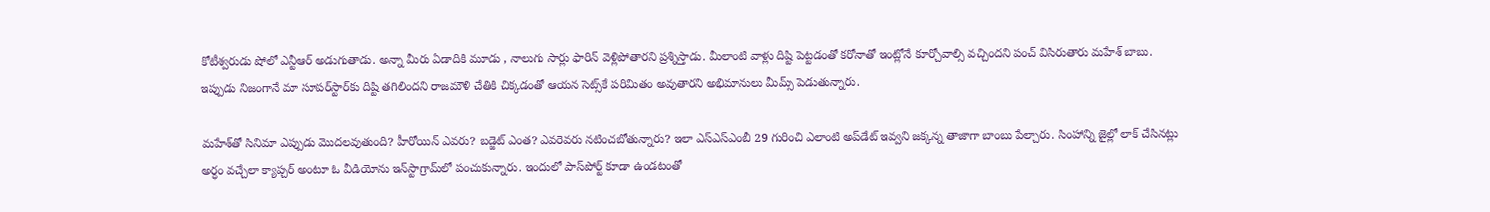కోటీశ్వరుడు షోలో ఎన్టీఆర్ అడుగుతాడు. అన్నా మీరు ఏడాదికి మూడు , నాలుగు సార్లు ఫారిన్ వెళ్లిపోతారని ప్రశ్నిస్తాడు. మీలాంటి వాళ్లు దిష్టి పెట్టడంతో కరోనాతో ఇంట్లోనే కూర్చోవాల్సి వచ్చిందని పంచ్ విసిరుతారు మహేశ్ బాబు. ఇప్పుడు నిజంగానే మా సూపర్‌స్టార్‌కు దిష్టి తగిలిందని రాజమౌళి చేతికి చిక్కడంతో ఆయన సెట్స్‌కే పరిమితం అవుతారని అభిమానులు మీమ్స్ పెడుతున్నారు.

మహేశ్‌తో సినిమా ఎప్పుడు మొదలవుతుంది? హీరోయిన్ ఎవరు? బడ్జెట్ ఎంత? ఎవరెవరు నటించబోతున్నారు? ఇలా ఎస్ఎస్ఎంబీ 29 గురించి ఎలాంటి అప్‌డేట్ ఇవ్వని జక్కన్న తాజాగా బాంబు పేల్చారు. సింహాన్ని జైల్లో లాక్ చేసినట్లు అర్ధం వచ్చేలా క్యాప్చర్ అంటూ ఓ వీడియోను ఇన్‌స్టాగ్రామ్‌లో పంచుకున్నారు. ఇందులో పాస్‌పోర్ట్ కూడా ఉండటంతో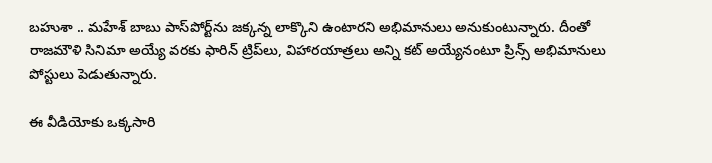బహుశా .. మహేశ్ బాబు పాస్‌పోర్ట్‌ను జక్కన్న లాక్కొని ఉంటారని అభిమానులు అనుకుంటున్నారు. దీంతో రాజమౌళి సినిమా అయ్యే వరకు ఫారిన్ ట్రిప్‌లు, విహారయాత్రలు అన్ని కట్ అయ్యేనంటూ ప్రిన్స్ అభిమానులు పోస్టులు పెడుతున్నారు.

ఈ వీడియోకు ఒక్కసారి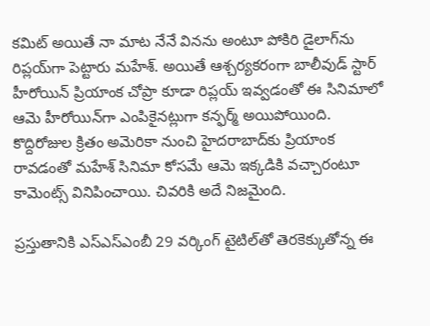కమిట్ అయితే నా మాట నేనే వినను అంటూ పోకిరి డైలాగ్‌ను రిప్లయ్‌గా పెట్టారు మహేశ్. అయితే ఆశ్చర్యకరంగా బాలీవుడ్ స్టార్ హీరోయిన్ ప్రియాంక చోప్రా కూడా రిప్లయ్ ఇవ్వడంతో ఈ సినిమాలో ఆమె హీరోయిన్‌గా ఎంపికైనట్లుగా కన్ఫర్మ్ అయిపోయింది. కొద్దిరోజుల క్రితం అమెరికా నుంచి హైదరాబాద్‌కు ప్రియాంక రావడంతో మహేశ్ సినిమా కోసమే ఆమె ఇక్కడికి వచ్చారంటూ కామెంట్స్ వినిపించాయి. చివరికి అదే నిజమైంది.

ప్రస్తుతానికి ఎస్ఎస్ఎంబీ 29 వర్కింగ్ టైటిల్‌తో తెరకెక్కుతోన్న ఈ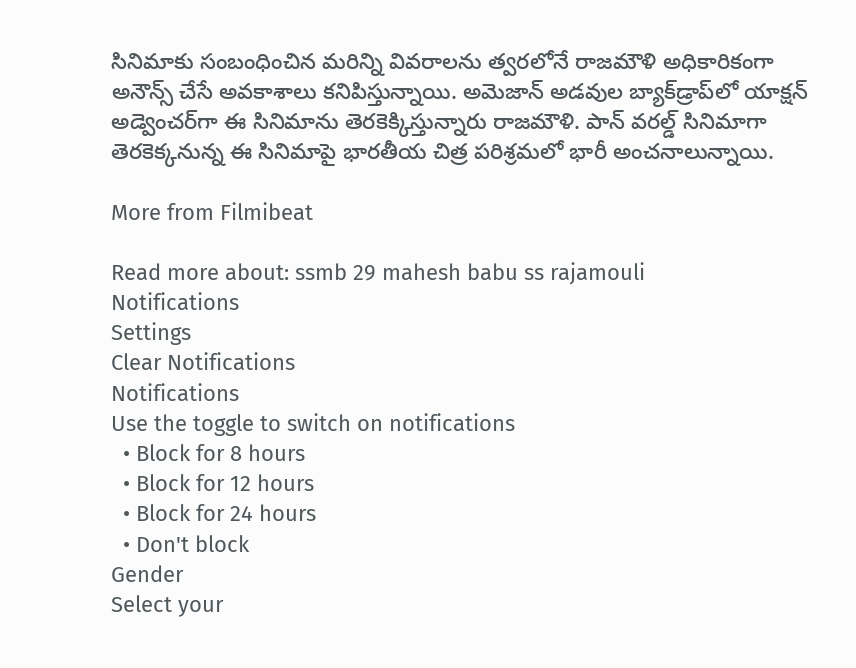సినిమాకు సంబంధించిన మరిన్ని వివరాలను త్వరలోనే రాజమౌళి అధికారికంగా అనౌన్స్ చేసే అవకాశాలు కనిపిస్తున్నాయి. అమెజాన్ అడవుల బ్యాక్‌డ్రాప్‌లో యాక్షన్ అడ్వెంచర్‌గా ఈ సినిమాను తెరకెక్కిస్తున్నారు రాజమౌళి. పాన్ వరల్డ్ సినిమాగా తెరకెక్కనున్న ఈ సినిమాపై భారతీయ చిత్ర పరిశ్రమలో భారీ అంచనాలున్నాయి.

More from Filmibeat

Read more about: ssmb 29 mahesh babu ss rajamouli
Notifications
Settings
Clear Notifications
Notifications
Use the toggle to switch on notifications
  • Block for 8 hours
  • Block for 12 hours
  • Block for 24 hours
  • Don't block
Gender
Select your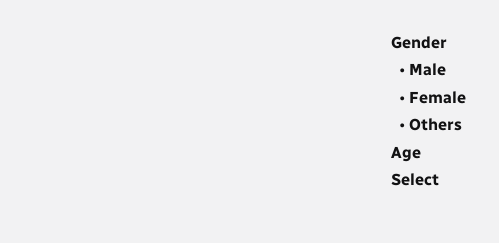Gender
  • Male
  • Female
  • Others
Age
Select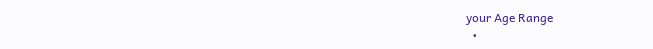your Age Range
  •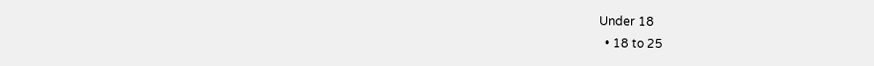Under 18
  • 18 to 25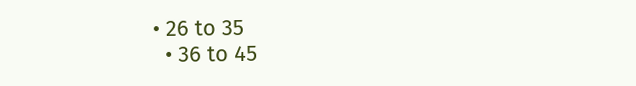• 26 to 35
  • 36 to 45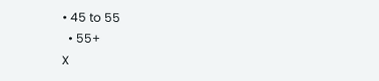• 45 to 55
  • 55+
X